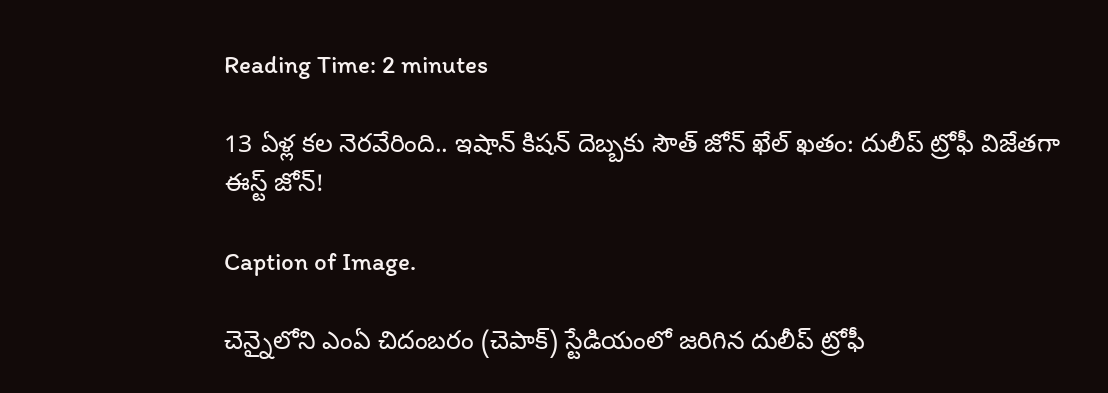Reading Time: 2 minutes

13 ఏళ్ల కల నెరవేరింది.. ఇషాన్ కిషన్ దెబ్బకు సౌత్ జోన్ ఖేల్ ఖతం: దులీప్ ట్రోఫీ విజేతగా ఈస్ట్ జోన్!

Caption of Image.

చెన్నైలోని ఎంఏ చిదంబరం (చెపాక్) స్టేడియంలో జరిగిన దులీప్ ట్రోఫీ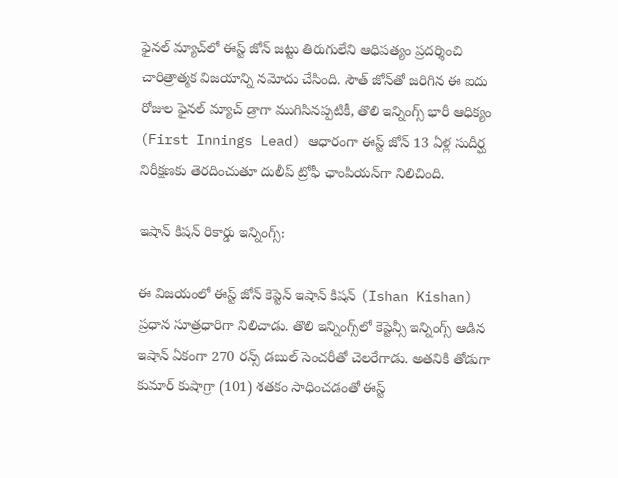ఫైనల్ మ్యాచ్‌లో ఈస్ట్ జోన్ జట్టు తిరుగులేని ఆధిపత్యం ప్రదర్శించి చారిత్రాత్మక విజయాన్ని నమోదు చేసింది. సౌత్ జోన్‌తో జరిగిన ఈ ఐదు రోజుల ఫైనల్ మ్యాచ్ డ్రాగా ముగిసినప్పటికీ, తొలి ఇన్నింగ్స్ భారీ ఆధిక్యం (First Innings Lead) ఆధారంగా ఈస్ట్ జోన్ 13 ఏళ్ల సుదీర్ఘ నిరీక్షణకు తెరదించుతూ దులీప్ ట్రోఫీ ఛాంపియన్‌గా నిలిచింది.

ఇషాన్ కిషన్ రికార్డు ఇన్నింగ్స్:

ఈ విజయంలో ఈస్ట్ జోన్ కెప్టెన్ ఇషాన్ కిషన్ (Ishan Kishan) ప్రధాన సూత్రధారిగా నిలిచాడు. తొలి ఇన్నింగ్స్‌లో కెప్టెన్సీ ఇన్నింగ్స్ ఆడిన ఇషాన్ ఏకంగా 270 రన్స్ డబుల్ సెంచరీతో చెలరేగాడు. అతనికి తోడుగా కుమార్ కుషాగ్రా (101) శతకం సాధించడంతో ఈస్ట్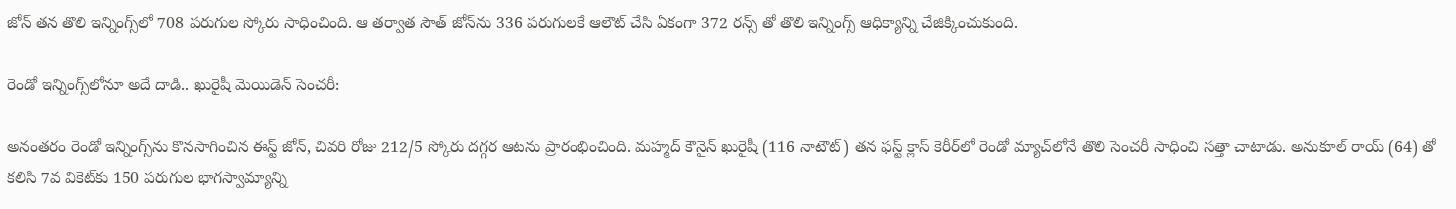జోన్ తన తొలి ఇన్నింగ్స్‌లో 708 పరుగుల స్కోరు సాధించింది. ఆ తర్వాత సౌత్ జోన్‌ను 336 పరుగులకే ఆలౌట్ చేసి ఏకంగా 372 రన్స్ తో తొలి ఇన్నింగ్స్ ఆధిక్యాన్ని చేజిక్కించుకుంది.

రెండో ఇన్నింగ్స్‌లోనూ అదే దాడి.. ఖురైషీ మెయిడెన్ సెంచరీ:

అనంతరం రెండో ఇన్నింగ్స్‌ను కొనసాగించిన ఈస్ట్ జోన్, చివరి రోజు 212/5 స్కోరు దగ్గర ఆటను ప్రారంభించింది. మహ్మద్ కౌనైన్ ఖురైషీ (116 నాటౌట్) తన ఫస్ట్ క్లాస్ కెరీర్‌లో రెండో మ్యాచ్‌లోనే తొలి సెంచరీ సాధించి సత్తా చాటాడు. అనుకూల్ రాయ్ (64) తో కలిసి 7వ వికెట్‌కు 150 పరుగుల భాగస్వామ్యాన్ని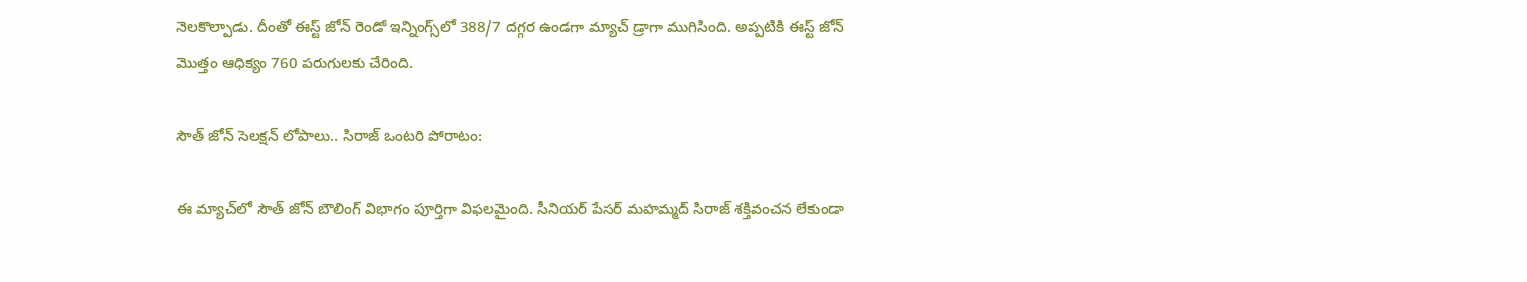నెలకొల్పాడు. దీంతో ఈస్ట్ జోన్ రెండో ఇన్నింగ్స్‌లో 388/7 దగ్గర ఉండగా మ్యాచ్ డ్రాగా ముగిసింది. అప్పటికి ఈస్ట్ జోన్ మొత్తం ఆధిక్యం 760 పరుగులకు చేరింది.

సౌత్ జోన్ సెలక్షన్ లోపాలు.. సిరాజ్ ఒంటరి పోరాటం:

ఈ మ్యాచ్‌లో సౌత్ జోన్ బౌలింగ్ విభాగం పూర్తిగా విఫలమైంది. సీనియర్ పేసర్ మహమ్మద్ సిరాజ్ శక్తివంచన లేకుండా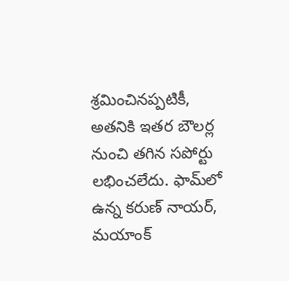శ్రమించినప్పటికీ, అతనికి ఇతర బౌలర్ల నుంచి తగిన సపోర్టు లభించలేదు. ఫామ్‌లో ఉన్న కరుణ్ నాయర్, మయాంక్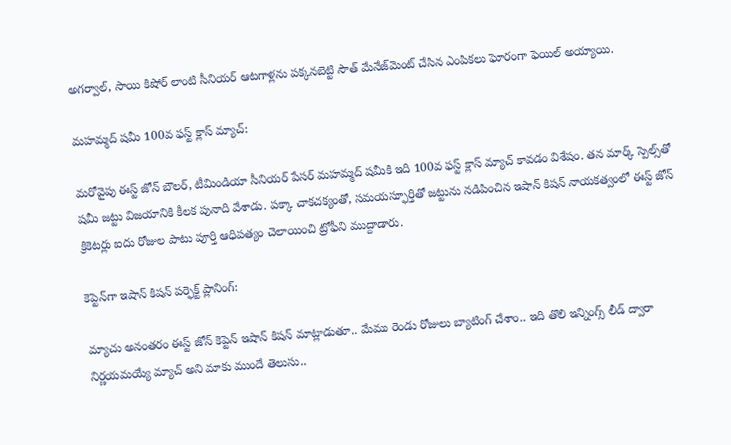అగర్వాల్, సాయి కిషోర్ లాంటి సీనియర్ ఆటగాళ్లను పక్కనబెట్టి సౌత్ మేనేజ్‌మెంట్ చేసిన ఎంపికలు ఘోరంగా ఫెయిల్ అయ్యాయి.

మహమ్మద్ షమీ 100వ ఫస్ట్ క్లాస్ మ్యాచ్:

మరోవైపు ఈస్ట్ జోన్ బౌలర్, టీమిండియా సీనియర్ పేసర్ మహమ్మద్ షమీకి ఇది 100వ ఫస్ట్ క్లాస్ మ్యాచ్ కావడం విశేషం. తన మార్క్ స్పెల్స్‌తో షమీ జట్టు విజయానికి కీలక పునాది వేశాడు. పక్కా చాకచక్యంతో, సమయస్ఫూర్తితో జట్టును నడిపించిన ఇషాన్ కిషన్ నాయకత్వంలో ఈస్ట్ జోన్ క్రికెటర్లు ఐదు రోజుల పాటు పూర్తి ఆధిపత్యం చెలాయించి ట్రోఫీని ముద్దాడారు.

కెప్టెన్‌గా ఇషాన్ కిషన్ పర్ఫెక్ట్ ప్లానింగ్:

మ్యాచు అనంతరం ఈస్ట్ జోన్ కెప్టెన్ ఇషాన్ కిషన్ మాట్లాడుతూ.. మేము రెండు రోజులు బ్యాటింగ్ చేశాం.. ఇది తొలి ఇన్నింగ్స్ లీడ్ ద్వారా నిర్ణయమయ్యే మ్యాచ్ అని మాకు ముందే తెలుసు..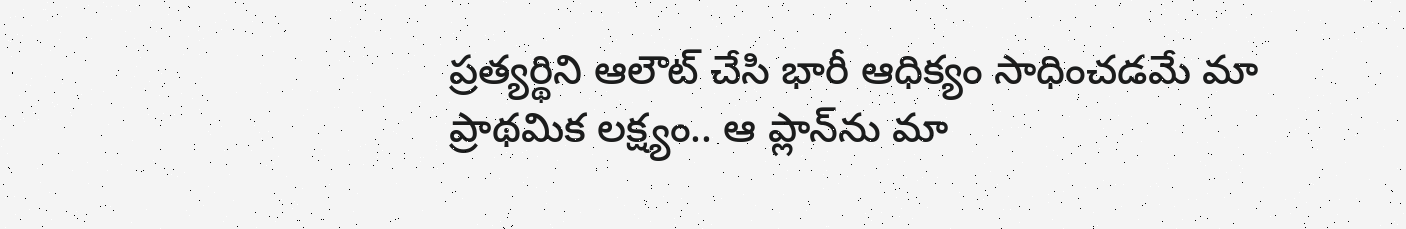ప్రత్యర్థిని ఆలౌట్ చేసి భారీ ఆధిక్యం సాధించడమే మా ప్రాథమిక లక్ష్యం.. ఆ ప్లాన్‌ను మా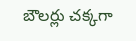బౌలర్లు చక్కగా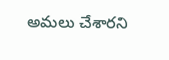అమలు చేశారని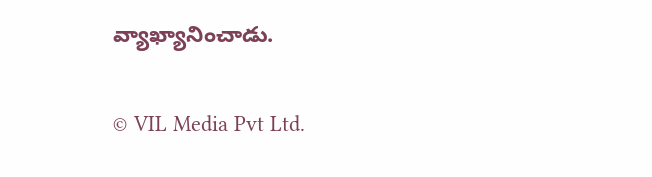వ్యాఖ్యానించాడు.

© VIL Media Pvt Ltd.